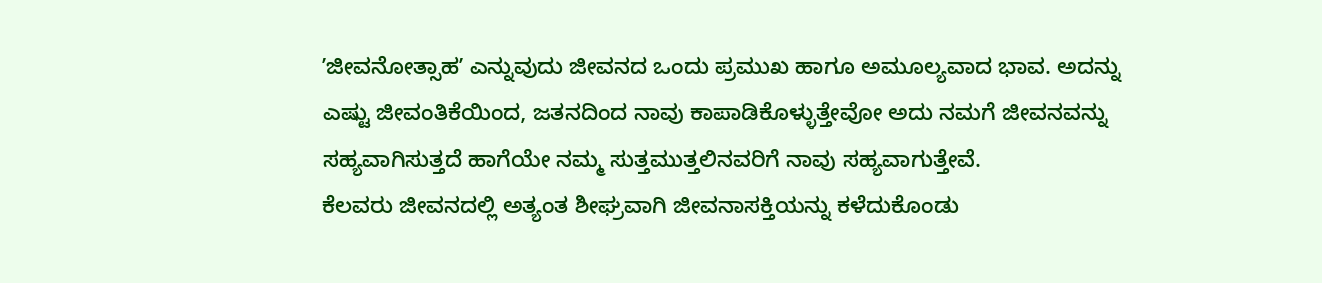ʼಜೀವನೋತ್ಸಾಹʼ ಎನ್ನುವುದು ಜೀವನದ ಒಂದು ಪ್ರಮುಖ ಹಾಗೂ ಅಮೂಲ್ಯವಾದ ಭಾವ. ಅದನ್ನು ಎಷ್ಟು ಜೀವಂತಿಕೆಯಿಂದ, ಜತನದಿಂದ ನಾವು ಕಾಪಾಡಿಕೊಳ್ಳುತ್ತೇವೋ ಅದು ನಮಗೆ ಜೀವನವನ್ನು ಸಹ್ಯವಾಗಿಸುತ್ತದೆ ಹಾಗೆಯೇ ನಮ್ಮ ಸುತ್ತಮುತ್ತಲಿನವರಿಗೆ ನಾವು ಸಹ್ಯವಾಗುತ್ತೇವೆ.
ಕೆಲವರು ಜೀವನದಲ್ಲಿ ಅತ್ಯಂತ ಶೀಘ್ರವಾಗಿ ಜೀವನಾಸಕ್ತಿಯನ್ನು ಕಳೆದುಕೊಂಡು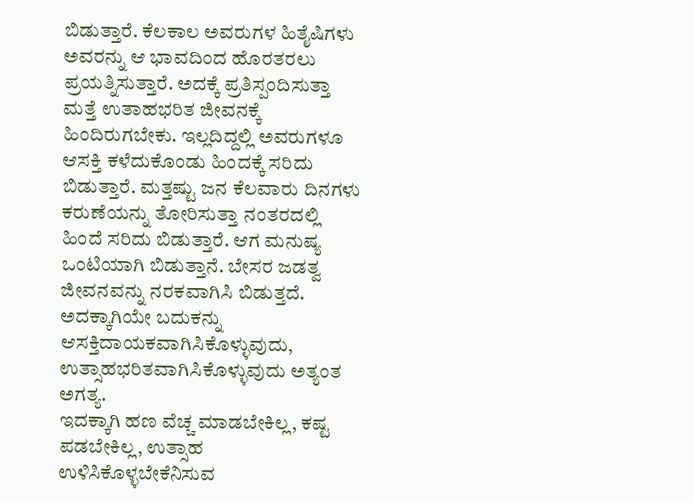ಬಿಡುತ್ತಾರೆ. ಕೆಲಕಾಲ ಅವರುಗಳ ಹಿತೈಷಿಗಳು ಅವರನ್ನು ಆ ಭಾವದಿಂದ ಹೊರತರಲು ಪ್ರಯತ್ನಿಸುತ್ತಾರೆ. ಅದಕ್ಕೆ ಪ್ರತಿಸ್ಪಂದಿಸುತ್ತಾ ಮತ್ತೆ ಉತಾಹಭರಿತ ಜೀವನಕ್ಕೆ ಹಿಂದಿರುಗಬೇಕು. ಇಲ್ಲದಿದ್ದಲ್ಲಿ ಅವರುಗಳೂ ಆಸಕ್ತಿ ಕಳೆದುಕೊಂಡು ಹಿಂದಕ್ಕೆ ಸರಿದು ಬಿಡುತ್ತಾರೆ. ಮತ್ತಷ್ಟು ಜನ ಕೆಲವಾರು ದಿನಗಳು ಕರುಣೆಯನ್ನು ತೋರಿಸುತ್ತಾ ನಂತರದಲ್ಲಿ ಹಿಂದೆ ಸರಿದು ಬಿಡುತ್ತಾರೆ. ಆಗ ಮನುಷ್ಯ ಒಂಟಿಯಾಗಿ ಬಿಡುತ್ತಾನೆ. ಬೇಸರ ಜಡತ್ವ ಜೀವನವನ್ನು ನರಕವಾಗಿಸಿ ಬಿಡುತ್ತದೆ. ಅದಕ್ಕಾಗಿಯೇ ಬದುಕನ್ನು ಆಸಕ್ತಿದಾಯಕವಾಗಿಸಿಕೊಳ್ಳುವುದು, ಉತ್ಸಾಹಭರಿತವಾಗಿಸಿಕೊಳ್ಳುವುದು ಅತ್ಯಂತ ಅಗತ್ಯ.
ಇದಕ್ಕಾಗಿ ಹಣ ವೆಚ್ಚ ಮಾಡಬೇಕಿಲ್ಲ, ಕಷ್ಟ ಪಡಬೇಕಿಲ್ಲ, ಉತ್ಸಾಹ ಉಳಿಸಿಕೊಳ್ಳಬೇಕೆನಿಸುವ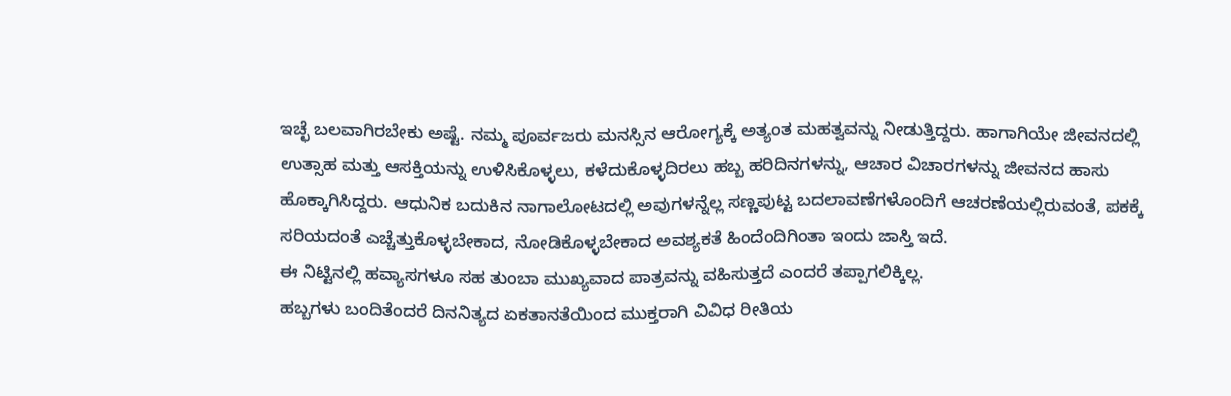ಇಚ್ಛೆ ಬಲವಾಗಿರಬೇಕು ಅಷ್ಟೆ. ನಮ್ಮ ಪೂರ್ವಜರು ಮನಸ್ಸಿನ ಆರೋಗ್ಯಕ್ಕೆ ಅತ್ಯಂತ ಮಹತ್ವವನ್ನು ನೀಡುತ್ತಿದ್ದರು. ಹಾಗಾಗಿಯೇ ಜೀವನದಲ್ಲಿ ಉತ್ಸಾಹ ಮತ್ತು ಆಸಕ್ತಿಯನ್ನು ಉಳಿಸಿಕೊಳ್ಳಲು, ಕಳೆದುಕೊಳ್ಳದಿರಲು ಹಬ್ಬ ಹರಿದಿನಗಳನ್ನು, ಆಚಾರ ವಿಚಾರಗಳನ್ನು ಜೀವನದ ಹಾಸು ಹೊಕ್ಕಾಗಿಸಿದ್ದರು. ಆಧುನಿಕ ಬದುಕಿನ ನಾಗಾಲೋಟದಲ್ಲಿ ಅವುಗಳನ್ನೆಲ್ಲ ಸಣ್ಣಪುಟ್ಟ ಬದಲಾವಣೆಗಳೊಂದಿಗೆ ಆಚರಣೆಯಲ್ಲಿರುವಂತೆ, ಪಕಕ್ಕೆ ಸರಿಯದಂತೆ ಎಚ್ಚೆತ್ತುಕೊಳ್ಳಬೇಕಾದ, ನೋಡಿಕೊಳ್ಳಬೇಕಾದ ಅವಶ್ಯಕತೆ ಹಿಂದೆಂದಿಗಿಂತಾ ಇಂದು ಜಾಸ್ತಿ ಇದೆ.
ಈ ನಿಟ್ಟಿನಲ್ಲಿ ಹವ್ಯಾಸಗಳೂ ಸಹ ತುಂಬಾ ಮುಖ್ಯವಾದ ಪಾತ್ರವನ್ನು ವಹಿಸುತ್ತದೆ ಎಂದರೆ ತಪ್ಪಾಗಲಿಕ್ಕಿಲ್ಲ.
ಹಬ್ಬಗಳು ಬಂದಿತೆಂದರೆ ದಿನನಿತ್ಯದ ಏಕತಾನತೆಯಿಂದ ಮುಕ್ತರಾಗಿ ವಿವಿಧ ರೀತಿಯ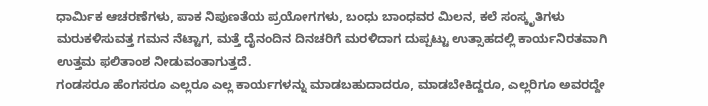ಧಾರ್ಮಿಕ ಆಚರಣೆಗಳು, ಪಾಕ ನಿಪುಣತೆಯ ಪ್ರಯೋಗಗಳು, ಬಂಧು ಬಾಂಧವರ ಮಿಲನ, ಕಲೆ ಸಂಸ್ಕೃತಿಗಳು ಮರುಕಳಿಸುವತ್ತ ಗಮನ ನೆಟ್ಟಾಗ, ಮತ್ತೆ ದೈನಂದಿನ ದಿನಚರಿಗೆ ಮರಳಿದಾಗ ದುಪ್ಪಟ್ಟು ಉತ್ಸಾಹದಲ್ಲಿ ಕಾರ್ಯನಿರತವಾಗಿ ಉತ್ತಮ ಫಲಿತಾಂಶ ನೀಡುವಂತಾಗುತ್ತದೆ.
ಗಂಡಸರೂ ಹೆಂಗಸರೂ ಎಲ್ಲರೂ ಎಲ್ಲ ಕಾರ್ಯಗಳನ್ನು ಮಾಡಬಹುದಾದರೂ, ಮಾಡಬೇಕಿದ್ದರೂ, ಎಲ್ಲರಿಗೂ ಅವರದ್ದೇ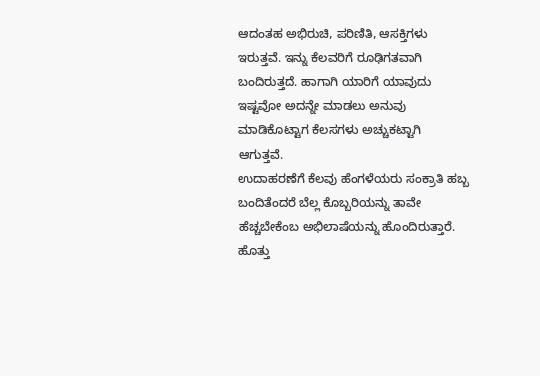ಆದಂತಹ ಅಭಿರುಚಿ, ಪರಿಣಿತಿ, ಆಸಕ್ತಿಗಳು ಇರುತ್ತವೆ. ಇನ್ನು ಕೆಲವರಿಗೆ ರೂಢಿಗತವಾಗಿ ಬಂದಿರುತ್ತದೆ. ಹಾಗಾಗಿ ಯಾರಿಗೆ ಯಾವುದು ಇಷ್ಟವೋ ಅದನ್ನೇ ಮಾಡಲು ಅನುವು ಮಾಡಿಕೊಟ್ಟಾಗ ಕೆಲಸಗಳು ಅಚ್ಚುಕಟ್ಟಾಗಿ ಆಗುತ್ತವೆ.
ಉದಾಹರಣೆಗೆ ಕೆಲವು ಹೆಂಗಳೆಯರು ಸಂಕ್ರಾತಿ ಹಬ್ಬ ಬಂದಿತೆಂದರೆ ಬೆಲ್ಲ ಕೊಬ್ಬರಿಯನ್ನು ತಾವೇ ಹೆಚ್ಚಬೇಕೆಂಬ ಅಭಿಲಾಷೆಯನ್ನು ಹೊಂದಿರುತ್ತಾರೆ. ಹೊತ್ತು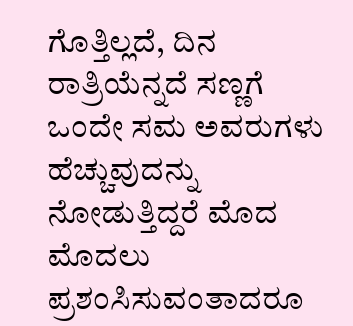ಗೊತ್ತಿಲ್ಲದೆ, ದಿನ ರಾತ್ರಿಯೆನ್ನದೆ ಸಣ್ಣಗೆ ಒಂದೇ ಸಮ ಅವರುಗಳು ಹೆಚ್ಚುವುದನ್ನು ನೋಡುತ್ತಿದ್ದರೆ ಮೊದ ಮೊದಲು ಪ್ರಶಂಸಿಸುವಂತಾದರೂ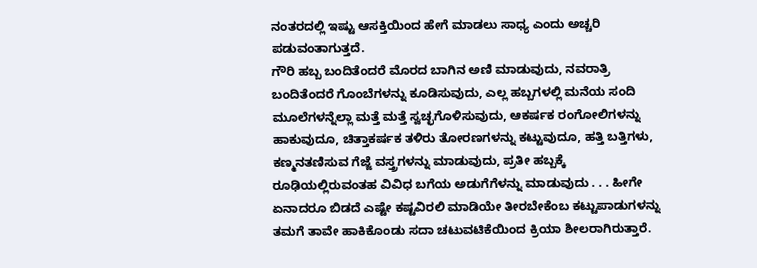ನಂತರದಲ್ಲಿ ಇಷ್ಟು ಆಸಕ್ತಿಯಿಂದ ಹೇಗೆ ಮಾಡಲು ಸಾಧ್ಯ ಎಂದು ಅಚ್ಚರಿ ಪಡುವಂತಾಗುತ್ತದೆ.
ಗೌರಿ ಹಬ್ಬ ಬಂದಿತೆಂದರೆ ಮೊರದ ಬಾಗಿನ ಅಣಿ ಮಾಡುವುದು, ನವರಾತ್ರಿ ಬಂದಿತೆಂದರೆ ಗೊಂಬೆಗಳನ್ನು ಕೂಡಿಸುವುದು, ಎಲ್ಲ ಹಬ್ಬಗಳಲ್ಲಿ ಮನೆಯ ಸಂದಿ ಮೂಲೆಗಳನ್ನೆಲ್ಲಾ ಮತ್ತೆ ಮತ್ತೆ ಸ್ವಚ್ಛಗೊಳಿಸುವುದು, ಆಕರ್ಷಕ ರಂಗೋಲಿಗಳನ್ನು ಹಾಕುವುದೂ, ಚಿತ್ತಾಕರ್ಷಕ ತಳಿರು ತೋರಣಗಳನ್ನು ಕಟ್ಟುವುದೂ, ಹತ್ತಿ ಬತ್ತಿಗಳು, ಕಣ್ಮನತಣಿಸುವ ಗೆಜ್ಜೆ ವಸ್ತ್ರಗಳನ್ನು ಮಾಡುವುದು, ಪ್ರತೀ ಹಬ್ಬಕ್ಕೆ ರೂಢಿಯಲ್ಲಿರುವಂತಹ ವಿವಿಧ ಬಗೆಯ ಅಡುಗೆಗೆಳನ್ನು ಮಾಡುವುದು . . . ಹೀಗೇ ಏನಾದರೂ ಬಿಡದೆ ಎಷ್ಟೇ ಕಷ್ಟವಿರಲಿ ಮಾಡಿಯೇ ತೀರಬೇಕೆಂಬ ಕಟ್ಟುಪಾಡುಗಳನ್ನು ತಮಗೆ ತಾವೇ ಹಾಕಿಕೊಂಡು ಸದಾ ಚಟುವಟಿಕೆಯಿಂದ ಕ್ರಿಯಾ ಶೀಲರಾಗಿರುತ್ತಾರೆ.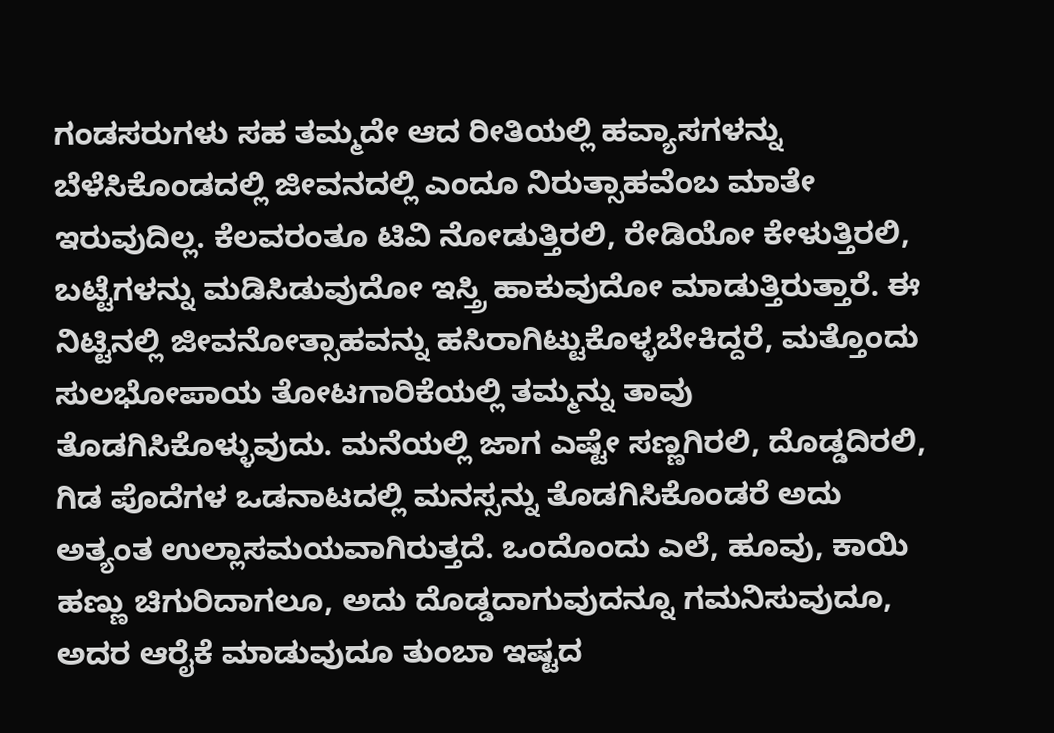ಗಂಡಸರುಗಳು ಸಹ ತಮ್ಮದೇ ಆದ ರೀತಿಯಲ್ಲಿ ಹವ್ಯಾಸಗಳನ್ನು ಬೆಳೆಸಿಕೊಂಡದಲ್ಲಿ ಜೀವನದಲ್ಲಿ ಎಂದೂ ನಿರುತ್ಸಾಹವೆಂಬ ಮಾತೇ ಇರುವುದಿಲ್ಲ. ಕೆಲವರಂತೂ ಟಿವಿ ನೋಡುತ್ತಿರಲಿ, ರೇಡಿಯೋ ಕೇಳುತ್ತಿರಲಿ, ಬಟ್ಟೆಗಳನ್ನು ಮಡಿಸಿಡುವುದೋ ಇಸ್ತ್ರಿ ಹಾಕುವುದೋ ಮಾಡುತ್ತಿರುತ್ತಾರೆ. ಈ ನಿಟ್ಟಿನಲ್ಲಿ ಜೀವನೋತ್ಸಾಹವನ್ನು ಹಸಿರಾಗಿಟ್ಟುಕೊಳ್ಳಬೇಕಿದ್ದರೆ, ಮತ್ತೊಂದು ಸುಲಭೋಪಾಯ ತೋಟಗಾರಿಕೆಯಲ್ಲಿ ತಮ್ಮನ್ನು ತಾವು ತೊಡಗಿಸಿಕೊಳ್ಳುವುದು. ಮನೆಯಲ್ಲಿ ಜಾಗ ಎಷ್ಟೇ ಸಣ್ಣಗಿರಲಿ, ದೊಡ್ಡದಿರಲಿ, ಗಿಡ ಪೊದೆಗಳ ಒಡನಾಟದಲ್ಲಿ ಮನಸ್ಸನ್ನು ತೊಡಗಿಸಿಕೊಂಡರೆ ಅದು ಅತ್ಯಂತ ಉಲ್ಲಾಸಮಯವಾಗಿರುತ್ತದೆ. ಒಂದೊಂದು ಎಲೆ, ಹೂವು, ಕಾಯಿ ಹಣ್ಣು ಚಿಗುರಿದಾಗಲೂ, ಅದು ದೊಡ್ಡದಾಗುವುದನ್ನೂ ಗಮನಿಸುವುದೂ, ಅದರ ಆರೈಕೆ ಮಾಡುವುದೂ ತುಂಬಾ ಇಷ್ಟದ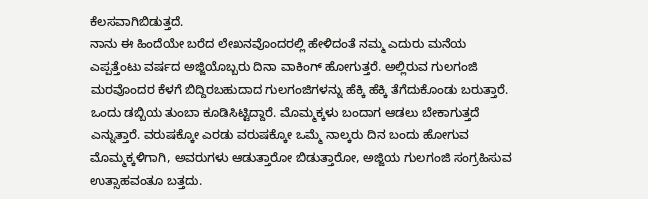ಕೆಲಸವಾಗಿಬಿಡುತ್ತದೆ.
ನಾನು ಈ ಹಿಂದೆಯೇ ಬರೆದ ಲೇಖನವೊಂದರಲ್ಲಿ ಹೇಳಿದಂತೆ ನಮ್ಮ ಎದುರು ಮನೆಯ ಎಪ್ಪತ್ತೆಂಟು ವರ್ಷದ ಅಜ್ಜಿಯೊಬ್ಬರು ದಿನಾ ವಾಕಿಂಗ್ ಹೋಗುತ್ತರೆ. ಅಲ್ಲಿರುವ ಗುಲಗಂಜಿ ಮರವೊಂದರ ಕೆಳಗೆ ಬಿದ್ದಿರಬಹುದಾದ ಗುಲಗಂಜಿಗಳನ್ನು ಹೆಕ್ಕಿ ಹೆಕ್ಕಿ ತೆಗೆದುಕೊಂಡು ಬರುತ್ತಾರೆ. ಒಂದು ಡಬ್ಬಿಯ ತುಂಬಾ ಕೂಡಿಸಿಟ್ಟಿದ್ದಾರೆ. ಮೊಮ್ಮಕ್ಕಳು ಬಂದಾಗ ಆಡಲು ಬೇಕಾಗುತ್ತದೆ ಎನ್ನುತ್ತಾರೆ. ವರುಷಕ್ಕೋ ಎರಡು ವರುಷಕ್ಕೋ ಒಮ್ಮೆ ನಾಲ್ಕರು ದಿನ ಬಂದು ಹೋಗುವ ಮೊಮ್ಮಕ್ಕಳಿಗಾಗಿ, ಅವರುಗಳು ಆಡುತ್ತಾರೋ ಬಿಡುತ್ತಾರೋ, ಅಜ್ಜಿಯ ಗುಲಗಂಜಿ ಸಂಗ್ರಹಿಸುವ ಉತ್ಸಾಹವಂತೂ ಬತ್ತದು.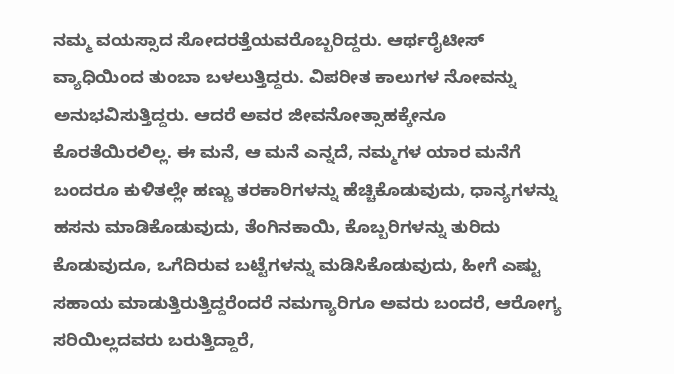ನಮ್ಮ ವಯಸ್ಸಾದ ಸೋದರತ್ತೆಯವರೊಬ್ಬರಿದ್ದರು. ಆರ್ಥರೈಟೀಸ್ ವ್ಯಾಧಿಯಿಂದ ತುಂಬಾ ಬಳಲುತ್ತಿದ್ದರು. ವಿಪರೀತ ಕಾಲುಗಳ ನೋವನ್ನು ಅನುಭವಿಸುತ್ತಿದ್ದರು. ಆದರೆ ಅವರ ಜೀವನೋತ್ಸಾಹಕ್ಕೇನೂ ಕೊರತೆಯಿರಲಿಲ್ಲ. ಈ ಮನೆ, ಆ ಮನೆ ಎನ್ನದೆ, ನಮ್ಮಗಳ ಯಾರ ಮನೆಗೆ ಬಂದರೂ ಕುಳಿತಲ್ಲೇ ಹಣ್ಣು ತರಕಾರಿಗಳನ್ನು ಹೆಚ್ಚಿಕೊಡುವುದು, ಧಾನ್ಯಗಳನ್ನು ಹಸನು ಮಾಡಿಕೊಡುವುದು, ತೆಂಗಿನಕಾಯಿ, ಕೊಬ್ಬರಿಗಳನ್ನು ತುರಿದು ಕೊಡುವುದೂ, ಒಗೆದಿರುವ ಬಟ್ಟೆಗಳನ್ನು ಮಡಿಸಿಕೊಡುವುದು, ಹೀಗೆ ಎಷ್ಟು ಸಹಾಯ ಮಾಡುತ್ತಿರುತ್ತಿದ್ದರೆಂದರೆ ನಮಗ್ಯಾರಿಗೂ ಅವರು ಬಂದರೆ, ಆರೋಗ್ಯ ಸರಿಯಿಲ್ಲದವರು ಬರುತ್ತಿದ್ದಾರೆ,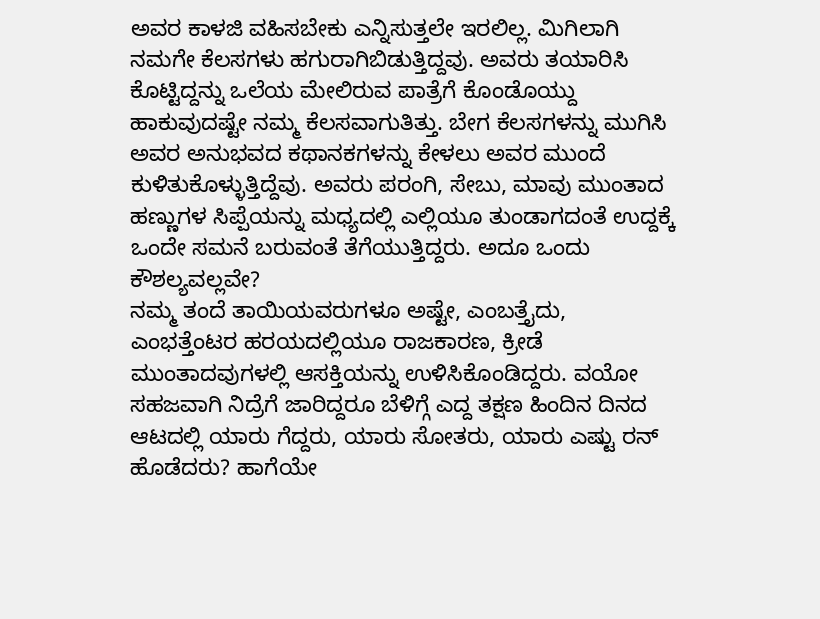ಅವರ ಕಾಳಜಿ ವಹಿಸಬೇಕು ಎನ್ನಿಸುತ್ತಲೇ ಇರಲಿಲ್ಲ. ಮಿಗಿಲಾಗಿ ನಮಗೇ ಕೆಲಸಗಳು ಹಗುರಾಗಿಬಿಡುತ್ತಿದ್ದವು. ಅವರು ತಯಾರಿಸಿ ಕೊಟ್ಟಿದ್ದನ್ನು ಒಲೆಯ ಮೇಲಿರುವ ಪಾತ್ರೆಗೆ ಕೊಂಡೊಯ್ದು ಹಾಕುವುದಷ್ಟೇ ನಮ್ಮ ಕೆಲಸವಾಗುತಿತ್ತು. ಬೇಗ ಕೆಲಸಗಳನ್ನು ಮುಗಿಸಿ ಅವರ ಅನುಭವದ ಕಥಾನಕಗಳನ್ನು ಕೇಳಲು ಅವರ ಮುಂದೆ ಕುಳಿತುಕೊಳ್ಳುತ್ತಿದ್ದೆವು. ಅವರು ಪರಂಗಿ, ಸೇಬು, ಮಾವು ಮುಂತಾದ ಹಣ್ಣುಗಳ ಸಿಪ್ಪೆಯನ್ನು ಮಧ್ಯದಲ್ಲಿ ಎಲ್ಲಿಯೂ ತುಂಡಾಗದಂತೆ ಉದ್ದಕ್ಕೆ ಒಂದೇ ಸಮನೆ ಬರುವಂತೆ ತೆಗೆಯುತ್ತಿದ್ದರು. ಅದೂ ಒಂದು ಕೌಶಲ್ಯವಲ್ಲವೇ?
ನಮ್ಮ ತಂದೆ ತಾಯಿಯವರುಗಳೂ ಅಷ್ಟೇ, ಎಂಬತ್ತೈದು, ಎಂಭತ್ತೆಂಟರ ಹರಯದಲ್ಲಿಯೂ ರಾಜಕಾರಣ, ಕ್ರೀಡೆ ಮುಂತಾದವುಗಳಲ್ಲಿ ಆಸಕ್ತಿಯನ್ನು ಉಳಿಸಿಕೊಂಡಿದ್ದರು. ವಯೋ ಸಹಜವಾಗಿ ನಿದ್ರೆಗೆ ಜಾರಿದ್ದರೂ ಬೆಳಿಗ್ಗೆ ಎದ್ದ ತಕ್ಷಣ ಹಿಂದಿನ ದಿನದ ಆಟದಲ್ಲಿ ಯಾರು ಗೆದ್ದರು, ಯಾರು ಸೋತರು, ಯಾರು ಎಷ್ಟು ರನ್ ಹೊಡೆದರು? ಹಾಗೆಯೇ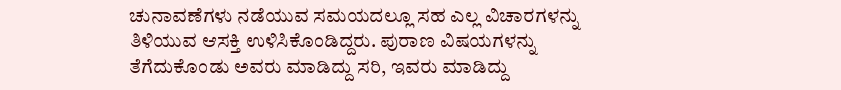ಚುನಾವಣೆಗಳು ನಡೆಯುವ ಸಮಯದಲ್ಲೂ ಸಹ ಎಲ್ಲ ವಿಚಾರಗಳನ್ನು ತಿಳಿಯುವ ಆಸಕ್ತಿ ಉಳಿಸಿಕೊಂಡಿದ್ದರು. ಪುರಾಣ ವಿಷಯಗಳನ್ನು ತೆಗೆದುಕೊಂಡು ಅವರು ಮಾಡಿದ್ದು ಸರಿ, ಇವರು ಮಾಡಿದ್ದು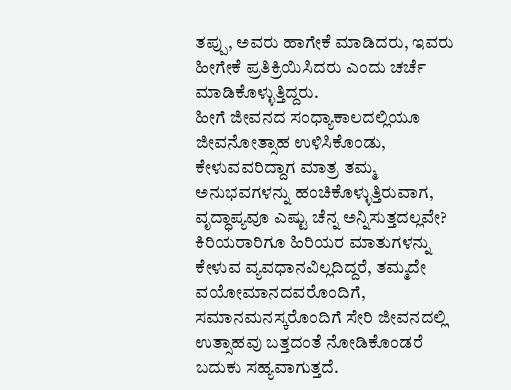ತಪ್ಪು, ಅವರು ಹಾಗೇಕೆ ಮಾಡಿದರು, ಇವರು ಹೀಗೇಕೆ ಪ್ರತಿಕ್ರಿಯಿಸಿದರು ಎಂದು ಚರ್ಚೆ ಮಾಡಿಕೊಳ್ಳುತ್ತಿದ್ದರು.
ಹೀಗೆ ಜೀವನದ ಸಂಧ್ಯಾಕಾಲದಲ್ಲಿಯೂ ಜೀವನೋತ್ಸಾಹ ಉಳಿಸಿಕೊಂಡು, ಕೇಳುವವರಿದ್ದಾಗ ಮಾತ್ರ ತಮ್ಮ ಅನುಭವಗಳನ್ನು ಹಂಚಿಕೊಳ್ಳುತ್ತಿರುವಾಗ, ವೃದ್ಧಾಪ್ಯವೂ ಎಷ್ಟು ಚೆನ್ನ ಅನ್ನಿಸುತ್ತದಲ್ಲವೇ?
ಕಿರಿಯರಾರಿಗೂ ಹಿರಿಯರ ಮಾತುಗಳನ್ನು ಕೇಳುವ ವ್ಯವಧಾನವಿಲ್ಲದಿದ್ದರೆ, ತಮ್ಮದೇ ವಯೋಮಾನದವರೊಂದಿಗೆ, ಸಮಾನಮನಸ್ಕರೊಂದಿಗೆ ಸೇರಿ ಜೀವನದಲ್ಲಿ ಉತ್ಸಾಹವು ಬತ್ತದಂತೆ ನೋಡಿಕೊಂಡರೆ ಬದುಕು ಸಹ್ಯವಾಗುತ್ತದೆ.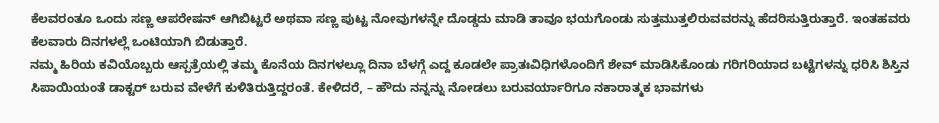ಕೆಲವರಂತೂ ಒಂದು ಸಣ್ಣ ಆಪರೇಷನ್ ಆಗಿಬಿಟ್ಟರೆ ಅಥವಾ ಸಣ್ಣ ಪುಟ್ಟ ನೋವುಗಳನ್ನೇ ದೊಡ್ಡದು ಮಾಡಿ ತಾವೂ ಭಯಗೊಂಡು ಸುತ್ತಮುತ್ತಲಿರುವವರನ್ನು ಹೆದರಿಸುತ್ತಿರುತ್ತಾರೆ. ಇಂತಹವರು ಕೆಲವಾರು ದಿನಗಳಲ್ಲೆ ಒಂಟಿಯಾಗಿ ಬಿಡುತ್ತಾರೆ.
ನಮ್ಮ ಹಿರಿಯ ಕವಿಯೊಬ್ಬರು ಆಸ್ಪತ್ರೆಯಲ್ಲಿ ತಮ್ಮ ಕೊನೆಯ ದಿನಗಳಲ್ಲೂ ದಿನಾ ಬೆಳಗ್ಗೆ ಎದ್ದ ಕೂಡಲೇ ಪ್ರಾತಃವಿಧಿಗಳೊಂದಿಗೆ ಶೇವ್ ಮಾಡಿಸಿಕೊಂಡು ಗರಿಗರಿಯಾದ ಬಟ್ಟೆಗಳನ್ನು ಧರಿಸಿ ಶಿಸ್ತಿನ ಸಿಪಾಯಿಯಂತೆ ಡಾಕ್ಟರ್ ಬರುವ ವೇಳೆಗೆ ಕುಳಿತಿರುತ್ತಿದ್ದರಂತೆ. ಕೇಳಿದರೆ, – ಹೌದು ನನ್ನನ್ನು ನೋಡಲು ಬರುವರ್ಯಾರಿಗೂ ನಕಾರಾತ್ಮಕ ಭಾವಗಳು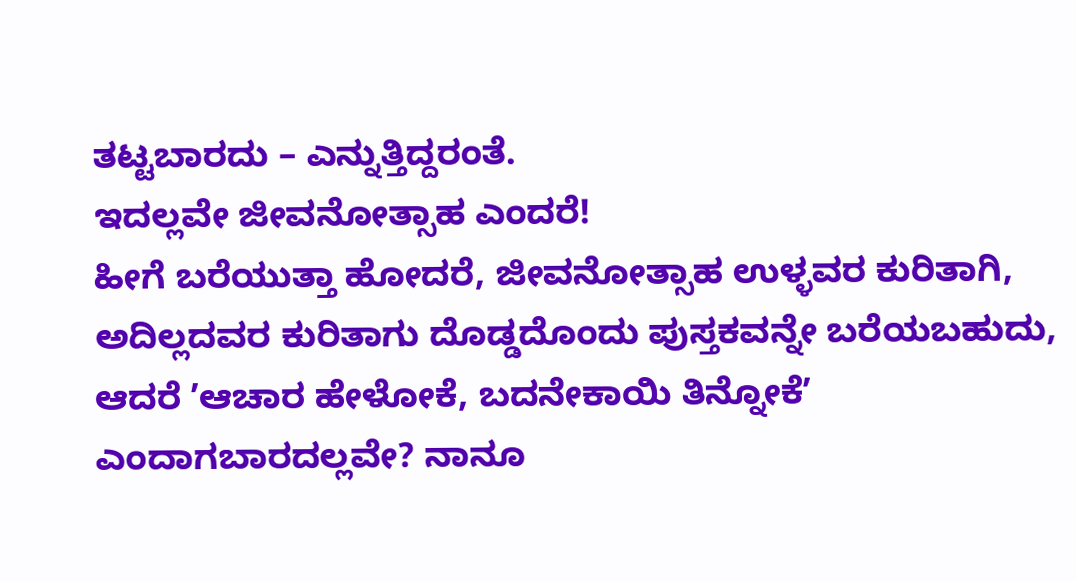ತಟ್ಟಬಾರದು – ಎನ್ನುತ್ತಿದ್ದರಂತೆ.
ಇದಲ್ಲವೇ ಜೀವನೋತ್ಸಾಹ ಎಂದರೆ!
ಹೀಗೆ ಬರೆಯುತ್ತಾ ಹೋದರೆ, ಜೀವನೋತ್ಸಾಹ ಉಳ್ಳವರ ಕುರಿತಾಗಿ, ಅದಿಲ್ಲದವರ ಕುರಿತಾಗು ದೊಡ್ಡದೊಂದು ಪುಸ್ತಕವನ್ನೇ ಬರೆಯಬಹುದು, ಆದರೆ ʼಆಚಾರ ಹೇಳೋಕೆ, ಬದನೇಕಾಯಿ ತಿನ್ನೋಕೆʼ ಎಂದಾಗಬಾರದಲ್ಲವೇ? ನಾನೂ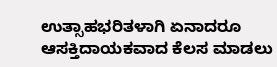ಉತ್ಸಾಹಭರಿತಳಾಗಿ ಏನಾದರೂ ಆಸಕ್ತಿದಾಯಕವಾದ ಕೆಲಸ ಮಾಡಲು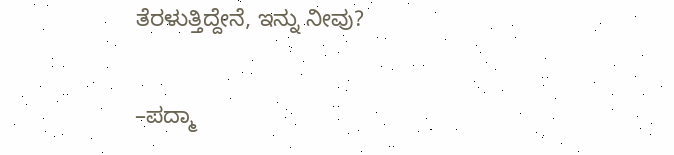ತೆರಳುತ್ತಿದ್ದೇನೆ, ಇನ್ನು ನೀವು?

–ಪದ್ಮಾ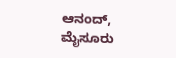ಆನಂದ್, ಮೈಸೂರು